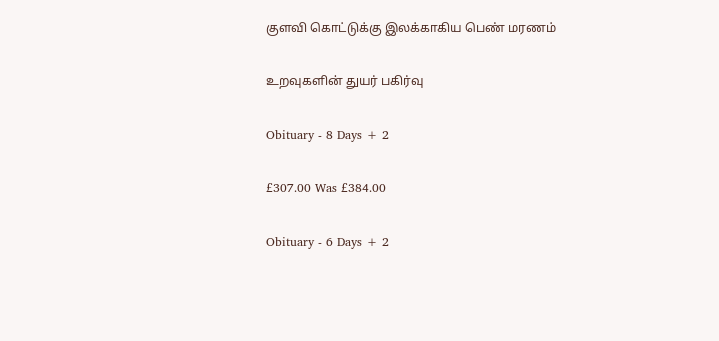குளவி கொட்டுக்கு இலக்காகிய பெண் மரணம்

உறவுகளின் துயர் பகிர்வு

Obituary - 8 Days + 2

£307.00 Was £384.00

Obituary - 6 Days + 2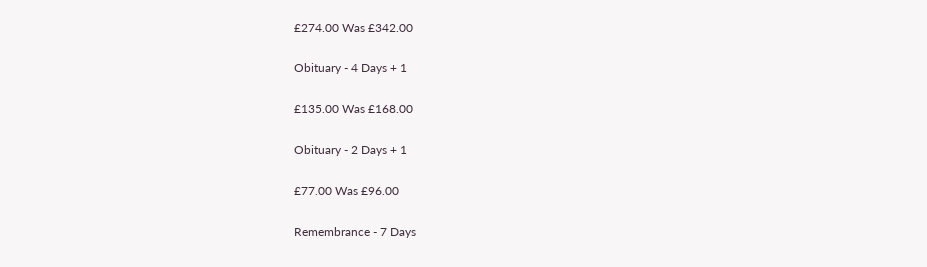£274.00 Was £342.00

Obituary - 4 Days + 1

£135.00 Was £168.00

Obituary - 2 Days + 1

£77.00 Was £96.00

Remembrance - 7 Days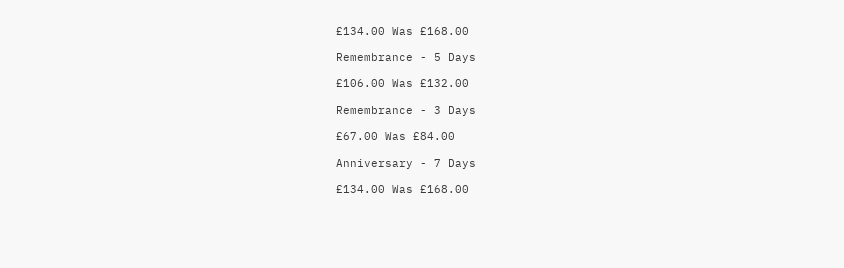£134.00 Was £168.00

Remembrance - 5 Days

£106.00 Was £132.00

Remembrance - 3 Days

£67.00 Was £84.00

Anniversary - 7 Days

£134.00 Was £168.00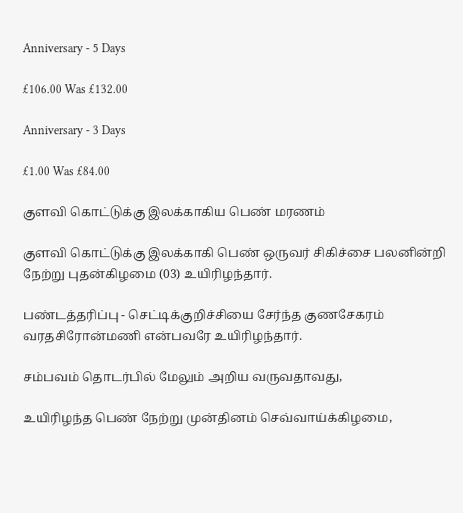Anniversary - 5 Days

£106.00 Was £132.00

Anniversary - 3 Days

£1.00 Was £84.00

குளவி கொட்டுக்கு இலக்காகிய பெண் மரணம்

குளவி கொட்டுக்கு இலக்காகி பெண் ஒருவர் சிகிச்சை பலனின்றி நேற்று புதன்கிழமை (03) உயிரிழந்தார்.

பண்டத்தரிப்பு - செட்டிக்குறிச்சியை சேர்ந்த குணசேகரம் வரதசிரோன்மணி என்பவரே உயிரிழந்தார்.

சம்பவம் தொடர்பில் மேலும் அறிய வருவதாவது,

உயிரிழந்த பெண் நேற்று முன்தினம் செவ்வாய்க்கிழமை,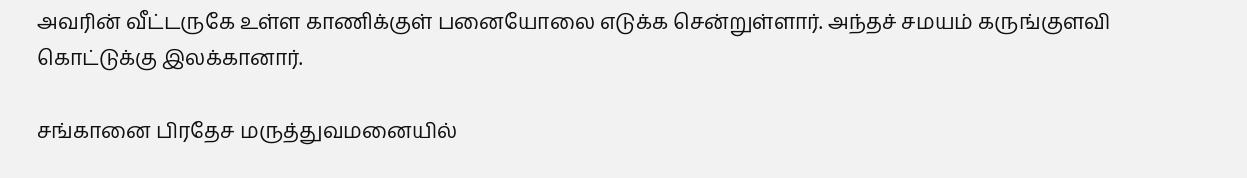அவரின் வீட்டருகே உள்ள காணிக்குள் பனையோலை எடுக்க சென்றுள்ளார். அந்தச் சமயம் கருங்குளவி கொட்டுக்கு இலக்கானார்.

சங்கானை பிரதேச மருத்துவமனையில்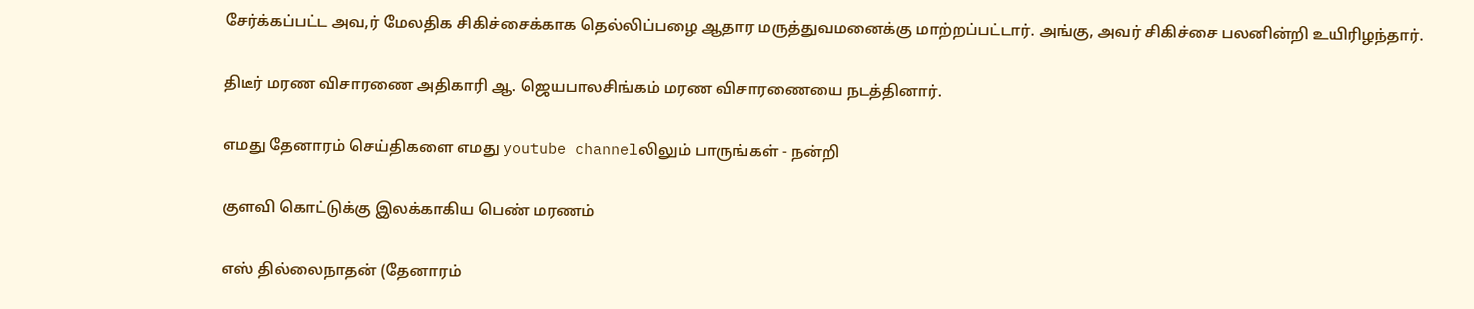சேர்க்கப்பட்ட அவ,ர் மேலதிக சிகிச்சைக்காக தெல்லிப்பழை ஆதார மருத்துவமனைக்கு மாற்றப்பட்டார். அங்கு, அவர் சிகிச்சை பலனின்றி உயிரிழந்தார்.

திடீர் மரண விசாரணை அதிகாரி ஆ. ஜெயபாலசிங்கம் மரண விசாரணையை நடத்தினார்.

எமது தேனாரம் செய்திகளை எமது youtube channelலிலும் பாருங்கள் - நன்றி

குளவி கொட்டுக்கு இலக்காகிய பெண் மரணம்

எஸ் தில்லைநாதன் (தேனாரம்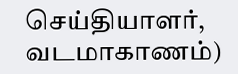செய்தியாளர், வடமாகாணம்)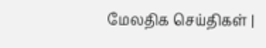மேலதிக செய்திகள் |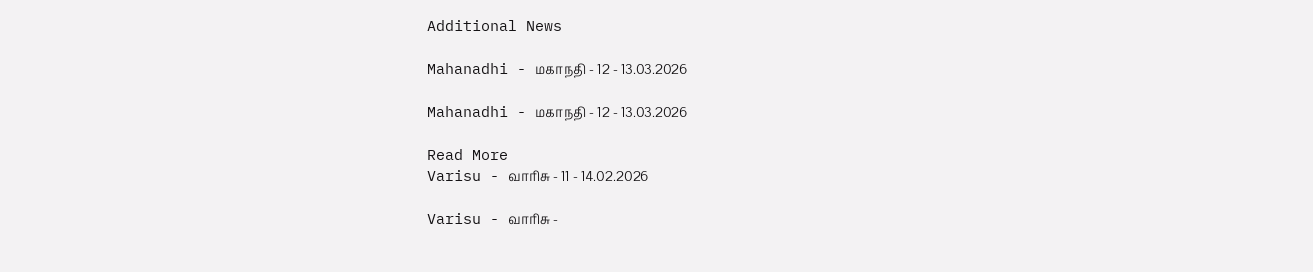Additional News

Mahanadhi - மகாநதி - 12 - 13.03.2026

Mahanadhi - மகாநதி - 12 - 13.03.2026

Read More
Varisu - வாரிசு - 11 - 14.02.2026

Varisu - வாரிசு -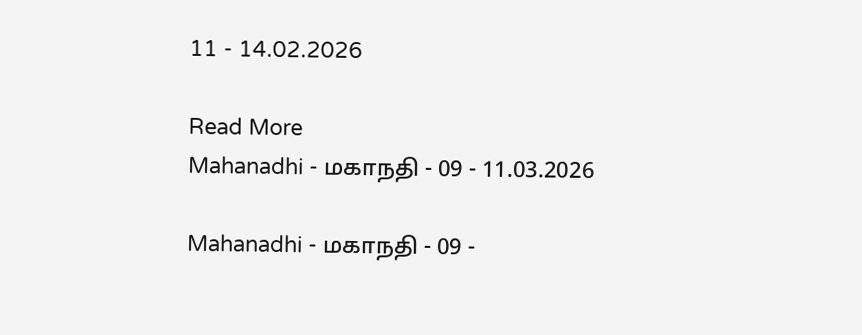11 - 14.02.2026

Read More
Mahanadhi - மகாநதி - 09 - 11.03.2026

Mahanadhi - மகாநதி - 09 -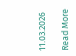11.03.2026

Read More